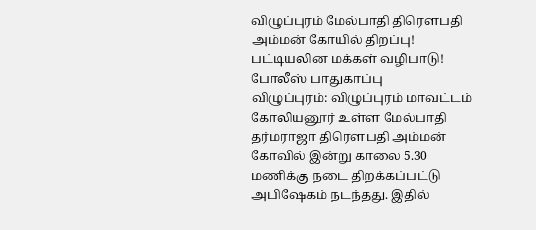விழுப்புரம் மேல்பாதி திரெளபதி அம்மன் கோயில் திறப்பு! பட்டியலின மக்கள் வழிபாடு! போலீஸ் பாதுகாப்பு
விழுப்புரம்: விழுப்புரம் மாவட்டம் கோலியனூர் உள்ள மேல்பாதி தர்மராஜா திரெளபதி அம்மன் கோவில் இன்று காலை 5.30 மணிக்கு நடை திறக்கப்பட்டு அபிஷேகம் நடந்தது. இதில்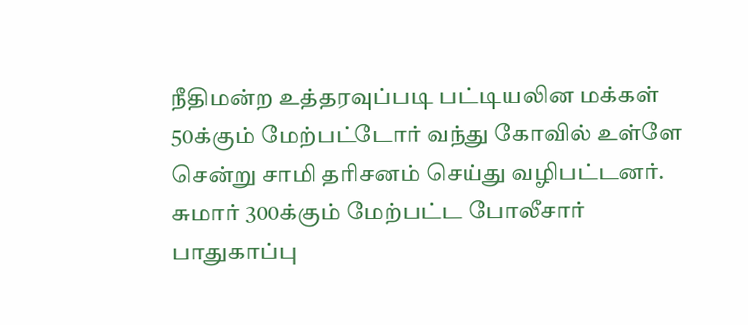நீதிமன்ற உத்தரவுப்படி பட்டியலின மக்கள் 50க்கும் மேற்பட்டோர் வந்து கோவில் உள்ளே சென்று சாமி தரிசனம் செய்து வழிபட்டனர். சுமார் 300க்கும் மேற்பட்ட போலீசார் பாதுகாப்பு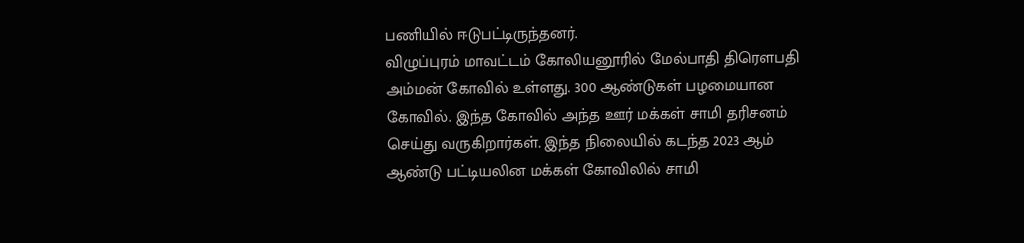பணியில் ஈடுபட்டிருந்தனர்.
விழுப்புரம் மாவட்டம் கோலியனூரில் மேல்பாதி திரெளபதி அம்மன் கோவில் உள்ளது. 300 ஆண்டுகள் பழமையான கோவில். இந்த கோவில் அந்த ஊர் மக்கள் சாமி தரிசனம் செய்து வருகிறார்கள். இந்த நிலையில் கடந்த 2023 ஆம் ஆண்டு பட்டியலின மக்கள் கோவிலில் சாமி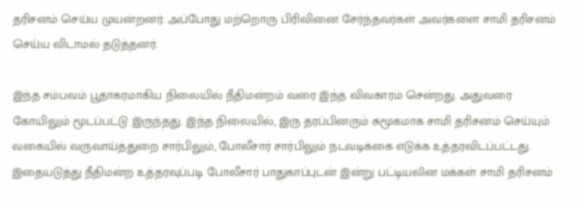தரிசனம் செய்ய முயன்றனர். அப்போது மற்றொரு பிரிவினை சேர்ந்தவர்கள் அவர்களை சாமி தரிசனம் செய்ய விடாமல் தடுத்தனர்.

இந்த சம்பவம் பூதாகரமாகிய நிலையில் நீதிமன்றம் வரை இந்த விவகாரம் சென்றது. அதுவரை கோயிலும் மூடப்பட்டு இருந்தது. இந்த நிலையில், இரு தரப்பினரும் சுமூகமாக சாமி தரிசனம் செய்யும் வகையில் வருவாய்த்துறை சார்பிலும், போலீசார் சார்பிலும் நடவடிக்கை எடுக்க உத்தரவிடப்பட்டது. இதையடுத்து நீதிமன்ற உத்தரவுப்படி போலீசார் பாதுகாப்புடன் இன்று பட்டியலின மக்கள் சாமி தரிசனம்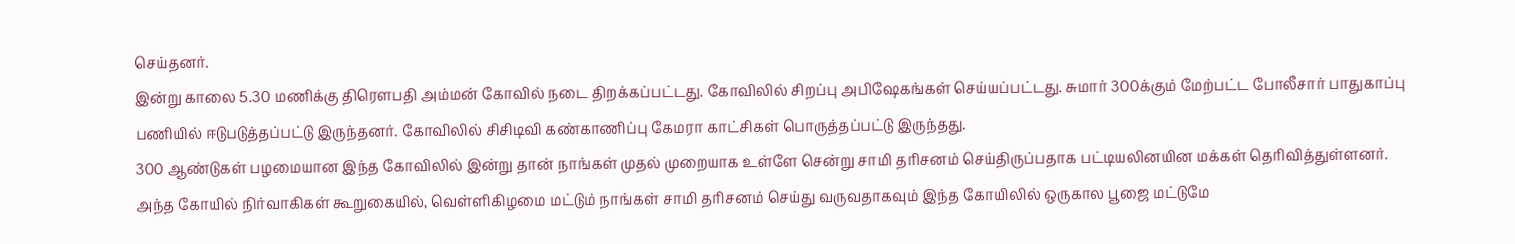செய்தனர்.
இன்று காலை 5.30 மணிக்கு திரெளபதி அம்மன் கோவில் நடை திறக்கப்பட்டது. கோவிலில் சிறப்பு அபிஷேகங்கள் செய்யப்பட்டது. சுமார் 300க்கும் மேற்பட்ட போலீசார் பாதுகாப்பு பணியில் ஈடுபடுத்தப்பட்டு இருந்தனர். கோவிலில் சிசிடிவி கண்காணிப்பு கேமரா காட்சிகள் பொருத்தப்பட்டு இருந்தது.
300 ஆண்டுகள் பழமையான இந்த கோவிலில் இன்று தான் நாங்கள் முதல் முறையாக உள்ளே சென்று சாமி தரிசனம் செய்திருப்பதாக பட்டியலினயின மக்கள் தெரிவித்துள்ளனர். அந்த கோயில் நிர்வாகிகள் கூறுகையில், வெள்ளிகிழமை மட்டும் நாங்கள் சாமி தரிசனம் செய்து வருவதாகவும் இந்த கோயிலில் ஒருகால பூஜை மட்டுமே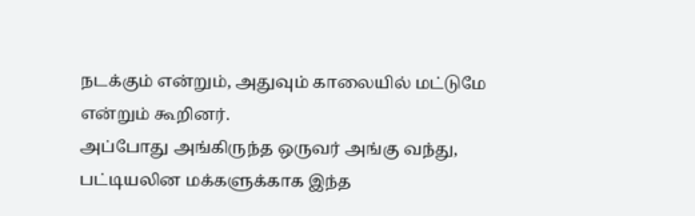நடக்கும் என்றும், அதுவும் காலையில் மட்டுமே என்றும் கூறினர்.
அப்போது அங்கிருந்த ஒருவர் அங்கு வந்து, பட்டியலின மக்களுக்காக இந்த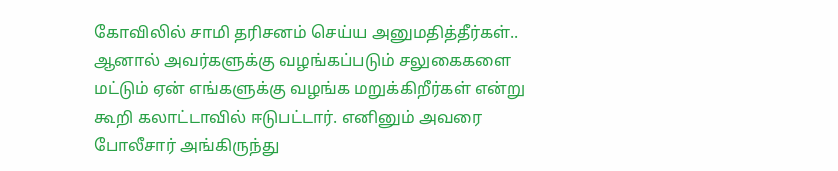கோவிலில் சாமி தரிசனம் செய்ய அனுமதித்தீர்கள்.. ஆனால் அவர்களுக்கு வழங்கப்படும் சலுகைகளை மட்டும் ஏன் எங்களுக்கு வழங்க மறுக்கிறீர்கள் என்று கூறி கலாட்டாவில் ஈடுபட்டார். எனினும் அவரை போலீசார் அங்கிருந்து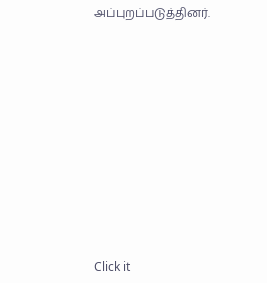அப்புறப்படுத்தினர்.












Click it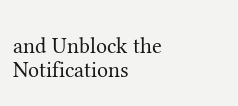and Unblock the Notifications